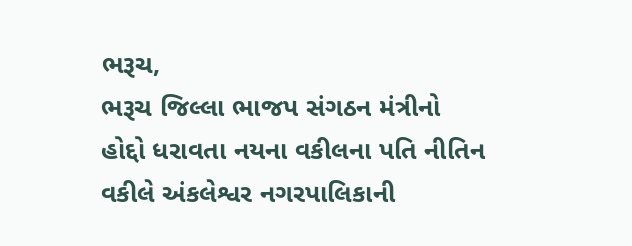ભરૂચ,
ભરૂચ જિલ્લા ભાજપ સંગઠન મંત્રીનો હોદ્દો ધરાવતા નયના વકીલના પતિ નીતિન વકીલે અંકલેશ્વર નગરપાલિકાની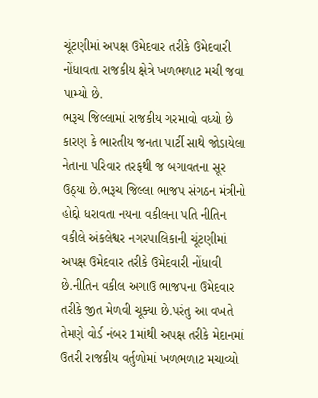ચૂંટણીમાં અપક્ષ ઉમેદવાર તરીકે ઉમેદવારી નોંધાવતા રાજકીય ક્ષેત્રે ખળભળાટ મચી જવા પામ્યો છે.
ભરૂચ જિલ્લામાં રાજકીય ગરમાવો વધ્યો છે કારણ કે ભારતીય જનતા પાર્ટી સાથે જોડાયેલા નેતાના પરિવાર તરફથી જ બગાવતના સૂર ઉઠ્યા છે.ભરૂચ જિલ્લા ભાજપ સંગઠન મંત્રીનો હોદ્દો ધરાવતા નયના વકીલના પતિ નીતિન વકીલે અંકલેશ્વર નગરપાલિકાની ચૂંટણીમાં અપક્ષ ઉમેદવાર તરીકે ઉમેદવારી નોંધાવી છે.નીતિન વકીલ અગાઉ ભાજપના ઉમેદવાર તરીકે જીત મેળવી ચૂક્યા છે.પરંતુ આ વખતે તેમણે વોર્ડ નંબર 1માંથી અપક્ષ તરીકે મેદાનમાં ઉતરી રાજકીય વર્તુળોમાં ખળભળાટ મચાવ્યો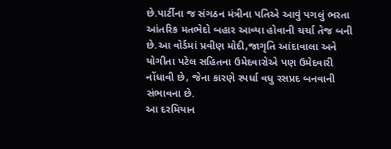છે.પાર્ટીના જ સંગઠન મંત્રીના પતિએ આવું પગલું ભરતા આંતરિક મતભેદો બહાર આવ્યા હોવાની ચર્ચા તેજ બની છે.આ વોર્ડમાં પ્રવીણ મોદી,જાગૃતિ આંદાવાલા અને યોગીતા પટેલ સહિતના ઉમેદવારોએ પણ ઉમેદવારી નોંધાવી છે, જેના કારણે સ્પર્ધા વધુ રસપ્રદ બનવાની સંભાવના છે.
આ દરમિયાન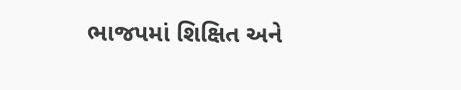ભાજપમાં શિક્ષિત અને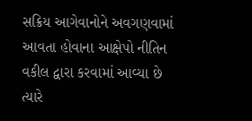સક્રિય આગેવાનોને અવગણવામાં આવતા હોવાના આક્ષેપો નીતિન વકીલ દ્વારા કરવામાં આવ્યા છે ત્યારે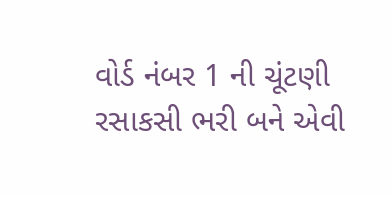વોર્ડ નંબર 1 ની ચૂંટણી રસાકસી ભરી બને એવી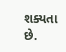શક્યતા છે.